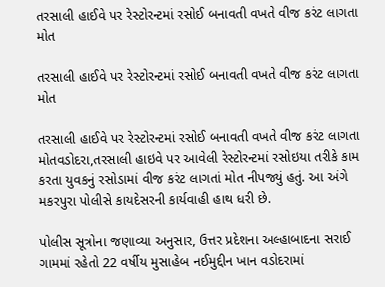તરસાલી હાઈવે પર રેસ્ટોરન્ટમાં રસોઈ બનાવતી વખતે વીજ કરંટ લાગતા મોત

તરસાલી હાઈવે પર રેસ્ટોરન્ટમાં રસોઈ બનાવતી વખતે વીજ કરંટ લાગતા મોત

તરસાલી હાઈવે પર રેસ્ટોરન્ટમાં રસોઈ બનાવતી વખતે વીજ કરંટ લાગતા મોતવડોદરા,તરસાલી હાઇવે પર આવેલી રેસ્ટોરન્ટમાં રસોઇયા તરીકે કામ કરતા યુવકનું રસોડામાં વીજ કરંટ લાગતાં મોત નીપજ્યું હતું. આ અંગે મકરપુરા પોલીસે કાયદેસરની કાર્યવાહી હાથ ધરી છે.

પોલીસ સૂત્રોના જણાવ્યા અનુસાર, ઉત્તર પ્રદેશના અલ્હાબાદના સરાઈ ગામમાં રહેતો 22 વર્ષીય મુસાહેબ નઈમુદ્દીન ખાન વડોદરામાં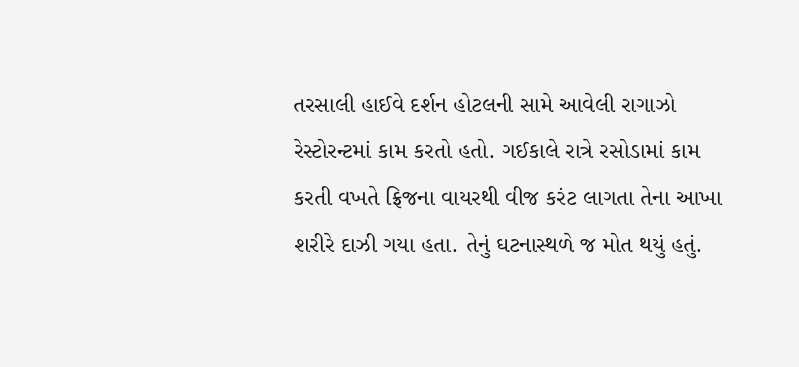તરસાલી હાઈવે દર્શન હોટલની સામે આવેલી રાગાઝો રેસ્ટોરન્ટમાં કામ કરતો હતો. ગઈકાલે રાત્રે રસોડામાં કામ કરતી વખતે ફ્રિજના વાયરથી વીજ કરંટ લાગતા તેના આખા શરીરે દાઝી ગયા હતા. તેનું ઘટનાસ્થળે જ મોત થયું હતું.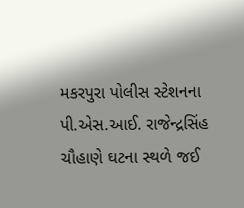મકરપુરા પોલીસ સ્ટેશનના પી.એસ.આઈ. રાજેન્દ્રસિંહ ચૌહાણે ઘટના સ્થળે જઈ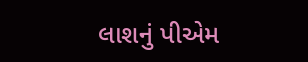લાશનું પીએમ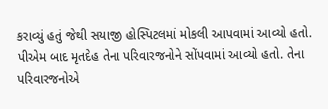કરાવ્યું હતું જેથી સયાજી હોસ્પિટલમાં મોકલી આપવામાં આવ્યો હતો. પીએમ બાદ મૃતદેહ તેના પરિવારજનોને સોંપવામાં આવ્યો હતો. તેના પરિવારજનોએ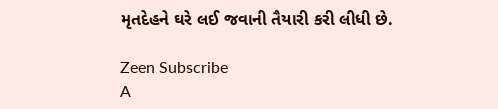મૃતદેહને ઘરે લઈ જવાની તૈયારી કરી લીધી છે.

Zeen Subscribe
A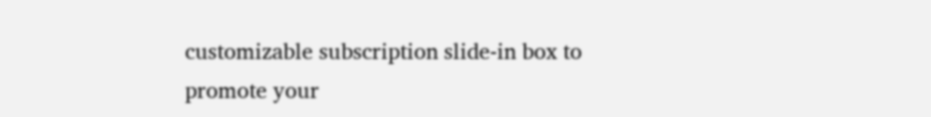customizable subscription slide-in box to promote your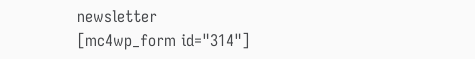newsletter
[mc4wp_form id="314"]